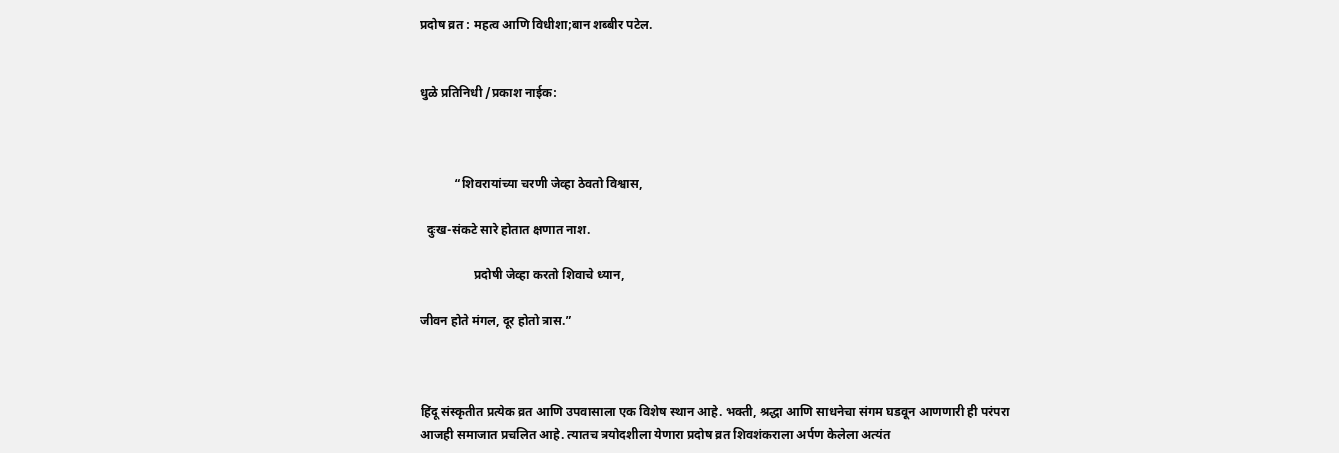प्रदोष व्रत : महत्व आणि विधीशा;बान शब्बीर पटेल.


धुळे प्रतिनिधी /प्रकाश नाईक:



           “शिवरायांच्या चरणी जेव्हा ठेवतो विश्वास,

  दुःख-संकटे सारे होतात क्षणात नाश.

                 प्रदोषी जेव्हा करतो शिवाचे ध्यान,

जीवन होते मंगल, दूर होतो त्रास.”



हिंदू संस्कृतीत प्रत्येक व्रत आणि उपवासाला एक विशेष स्थान आहे. भक्ती, श्रद्धा आणि साधनेचा संगम घडवून आणणारी ही परंपरा आजही समाजात प्रचलित आहे. त्यातच त्रयोदशीला येणारा प्रदोष व्रत शिवशंकराला अर्पण केलेला अत्यंत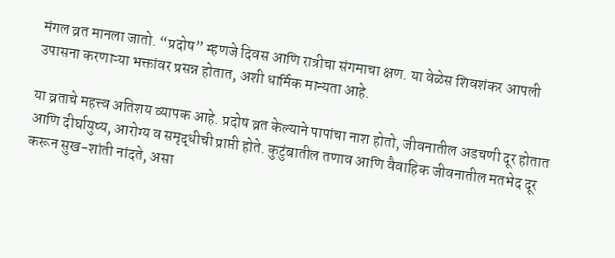मंगल व्रत मानला जातो. “प्रदोष” म्हणजे दिवस आणि रात्रीचा संगमाचा क्षण. या वेळेस शिवशंकर आपली उपासना करणाऱ्या भक्तांवर प्रसन्न होतात, अशी धार्मिक मान्यता आहे.

या व्रताचे महत्त्व अतिशय व्यापक आहे. प्रदोष व्रत केल्याने पापांचा नाश होतो, जीवनातील अडचणी दूर होतात आणि दीर्घायुष्य, आरोग्य व समृद्धीची प्राप्ती होते. कुटुंबातील तणाव आणि वैवाहिक जीवनातील मतभेद दूर करून सुख-शांती नांदते, असा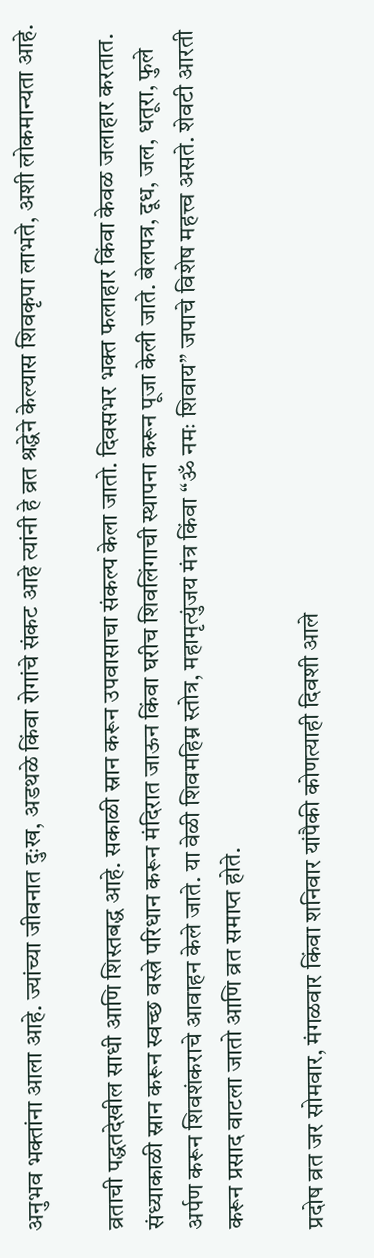अनुभव भक्तांना आला आहे. ज्यांच्या जीवनात दुःख, अडथळे किंवा रोगांचे संकट आहे त्यांनी हे व्रत श्रद्धेने केल्यास शिवकृपा लाभते, अशी लोकमान्यता आहे.

व्रताची पद्धतदेखील साधी आणि शिस्तबद्ध आहे. सकाळी स्नान करून उपवासाचा संकल्प केला जातो. दिवसभर भक्त फलाहार किंवा केवळ जलाहार करतात. संध्याकाळी स्नान करून स्वच्छ वस्त्रे परिधान करून मंदिरात जाऊन किंवा घरीच शिवलिंगाची स्थापना करून पूजा केली जाते. बेलपत्र, दूध, जल, धतूरा, फुले अर्पण करून शिवशंकराचे आवाहन केले जाते. या वेळी शिवमहिम्न स्तोत्र, महामृत्युंजय मंत्र किंवा “ॐ नमः शिवाय” जपाचे विशेष महत्त्व असते. शेवटी आरती करून प्रसाद वाटला जातो आणि व्रत समाप्त होते.

प्रदोष व्रत जर सोमवार, मंगळवार किंवा शनिवार यांपैकी कोणत्याही दिवशी आले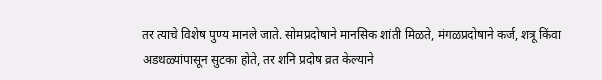तर त्याचे विशेष पुण्य मानले जाते. सोमप्रदोषाने मानसिक शांती मिळते, मंगळप्रदोषाने कर्ज, शत्रू किंवा अडथळ्यांपासून सुटका होते, तर शनि प्रदोष व्रत केल्याने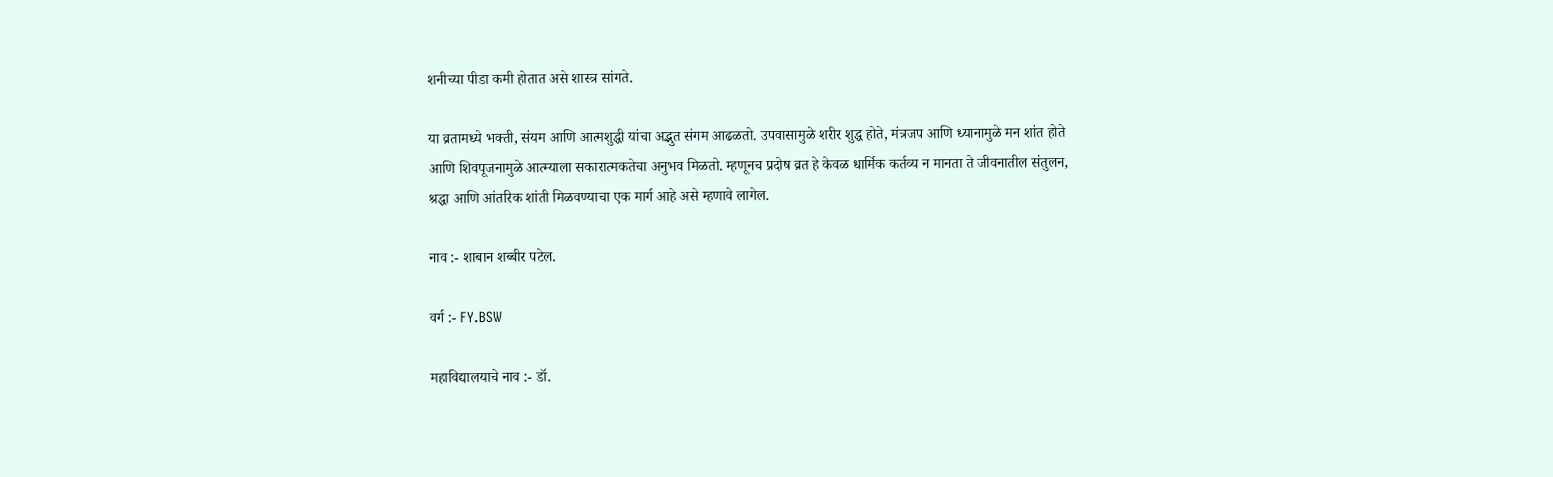शनीच्या पीडा कमी होतात असे शास्त्र सांगते.

या व्रतामध्ये भक्ती, संयम आणि आत्मशुद्धी यांचा अद्भुत संगम आढळतो. उपवासामुळे शरीर शुद्ध होते, मंत्रजप आणि ध्यानामुळे मन शांत होते आणि शिवपूजनामुळे आत्म्याला सकारात्मकतेचा अनुभव मिळतो. म्हणूनच प्रदोष व्रत हे केवळ धार्मिक कर्तव्य न मानता ते जीवनातील संतुलन, श्रद्धा आणि आंतरिक शांती मिळवण्याचा एक मार्ग आहे असे म्हणावे लागेल.

नाव :- शाबान शब्बीर पटेल.

वर्ग :- FY.BSW

महाविद्यालयाचे नाव :- डॉ.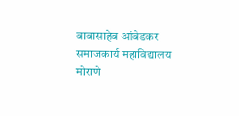बाबासाहेब आंबेडकर समाजकार्य महाविद्यालय मोराणे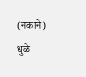(नकाने) धुळे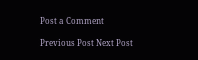Post a Comment

Previous Post Next Post